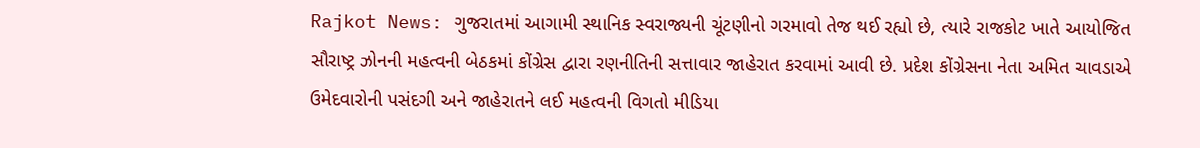Rajkot News: ગુજરાતમાં આગામી સ્થાનિક સ્વરાજ્યની ચૂંટણીનો ગરમાવો તેજ થઈ રહ્યો છે, ત્યારે રાજકોટ ખાતે આયોજિત સૌરાષ્ટ્ર ઝોનની મહત્વની બેઠકમાં કોંગ્રેસ દ્વારા રણનીતિની સત્તાવાર જાહેરાત કરવામાં આવી છે. પ્રદેશ કોંગ્રેસના નેતા અમિત ચાવડાએ ઉમેદવારોની પસંદગી અને જાહેરાતને લઈ મહત્વની વિગતો મીડિયા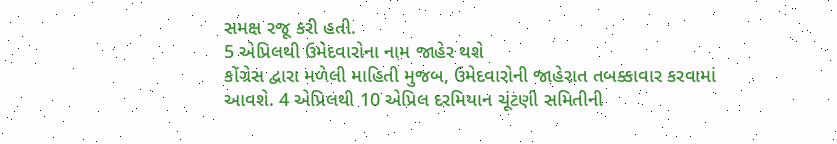સમક્ષ રજૂ કરી હતી.
5 એપ્રિલથી ઉમેદવારોના નામ જાહેર થશે
કોંગ્રેસ દ્વારા મળેલી માહિતી મુજબ, ઉમેદવારોની જાહેરાત તબક્કાવાર કરવામાં આવશે. 4 એપ્રિલથી 10 એપ્રિલ દરમિયાન ચૂંટણી સમિતીની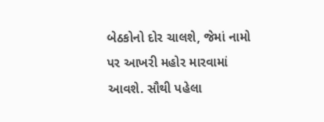બેઠકોનો દોર ચાલશે, જેમાં નામો પર આખરી મહોર મારવામાં આવશે. સૌથી પહેલા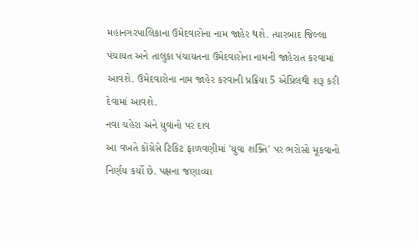મહાનગરપાલિકાના ઉમેદવારોના નામ જાહેર થશે. ત્યારબાદ જિલ્લા પંચાયત અને તાલુકા પંચાયતના ઉમેદવારોના નામની જાહેરાત કરવામાં આવશે. ઉમેદવારોના નામ જાહેર કરવાની પ્રક્રિયા 5 એપ્રિલથી શરૂ કરી દેવામાં આવશે.
નવા ચહેરા અને યુવાનો પર દાવ
આ વખતે કોંગ્રેસે ટિકિટ ફાળવણીમાં 'યુવા શક્તિ' પર ભરોસો મૂકવાનો નિર્ણય કર્યો છે. પક્ષના જણાવ્યા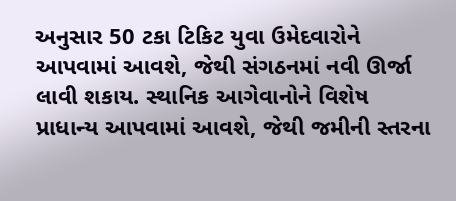અનુસાર 50 ટકા ટિકિટ યુવા ઉમેદવારોને આપવામાં આવશે, જેથી સંગઠનમાં નવી ઊર્જા લાવી શકાય. સ્થાનિક આગેવાનોને વિશેષ પ્રાધાન્ય આપવામાં આવશે, જેથી જમીની સ્તરના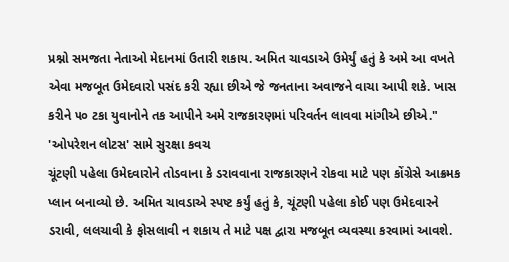પ્રશ્નો સમજતા નેતાઓ મેદાનમાં ઉતારી શકાય. અમિત ચાવડાએ ઉમેર્યું હતું કે અમે આ વખતે એવા મજબૂત ઉમેદવારો પસંદ કરી રહ્યા છીએ જે જનતાના અવાજને વાચા આપી શકે. ખાસ કરીને ૫૦ ટકા યુવાનોને તક આપીને અમે રાજકારણમાં પરિવર્તન લાવવા માંગીએ છીએ."
'ઓપરેશન લોટસ' સામે સુરક્ષા કવચ
ચૂંટણી પહેલા ઉમેદવારોને તોડવાના કે ડરાવવાના રાજકારણને રોકવા માટે પણ કોંગ્રેસે આક્રમક પ્લાન બનાવ્યો છે. અમિત ચાવડાએ સ્પષ્ટ કર્યું હતું કે, ચૂંટણી પહેલા કોઈ પણ ઉમેદવારને ડરાવી, લલચાવી કે ફોસલાવી ન શકાય તે માટે પક્ષ દ્વારા મજબૂત વ્યવસ્થા કરવામાં આવશે.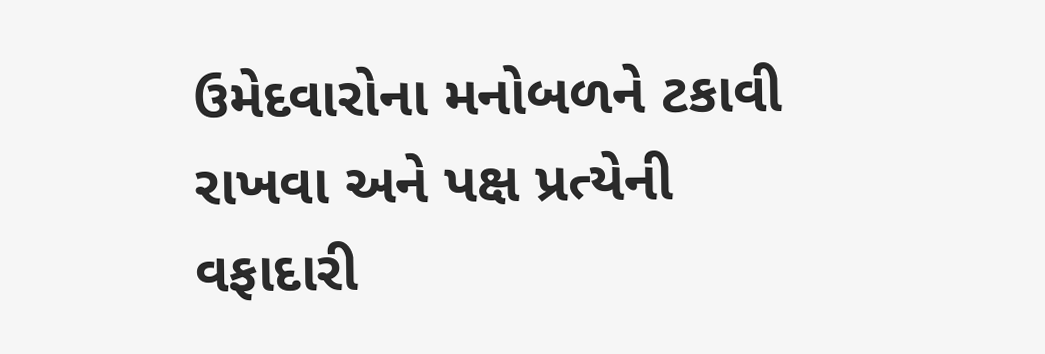ઉમેદવારોના મનોબળને ટકાવી રાખવા અને પક્ષ પ્રત્યેની વફાદારી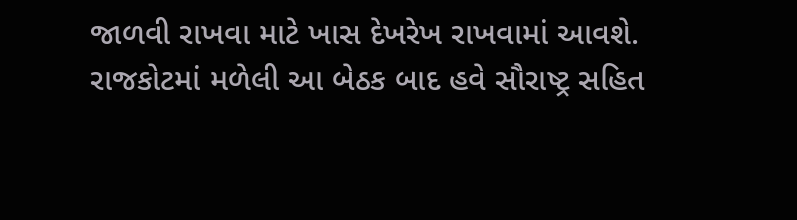જાળવી રાખવા માટે ખાસ દેખરેખ રાખવામાં આવશે.
રાજકોટમાં મળેલી આ બેઠક બાદ હવે સૌરાષ્ટ્ર સહિત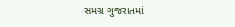સમગ્ર ગુજરાતમાં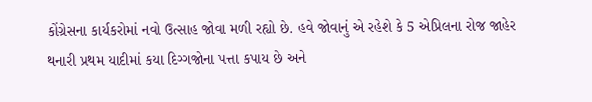કોંગ્રેસના કાર્યકરોમાં નવો ઉત્સાહ જોવા મળી રહ્યો છે. હવે જોવાનું એ રહેશે કે 5 એપ્રિલના રોજ જાહેર થનારી પ્રથમ યાદીમાં કયા દિગ્ગજોના પત્તા કપાય છે અને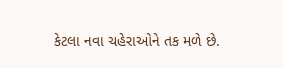કેટલા નવા ચહેરાઓને તક મળે છે.